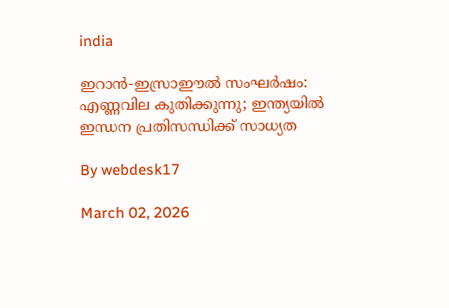india

ഇറാന്‍-ഇസ്രാഈല്‍ സംഘര്‍ഷം: എണ്ണവില കുതിക്കുന്നു; ഇന്ത്യയില്‍ ഇന്ധന പ്രതിസന്ധിക്ക് സാധ്യത

By webdesk17

March 02, 2026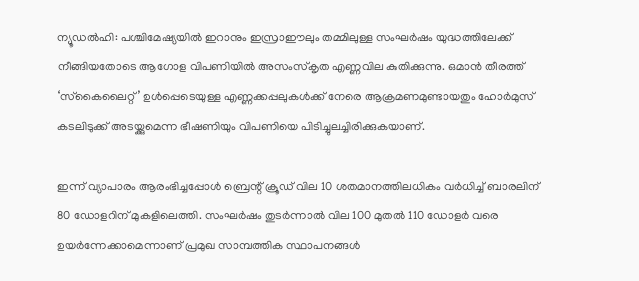ന്യൂഡല്‍ഹി: പശ്ചിമേഷ്യയില്‍ ഇറാനും ഇസ്രാഈലും തമ്മിലുള്ള സംഘര്‍ഷം യുദ്ധത്തിലേക്ക് നീങ്ങിയതോടെ ആഗോള വിപണിയില്‍ അസംസ്‌കൃത എണ്ണവില കുതിക്കുന്നു. ഒമാന്‍ തീരത്ത് ‘സ്‌കൈലൈറ്റ്’ ഉള്‍പ്പെടെയുള്ള എണ്ണക്കപ്പലുകള്‍ക്ക് നേരെ ആക്രമണമുണ്ടായതും ഹോര്‍മുസ് കടലിടുക്ക് അടയ്ക്കുമെന്ന ഭീഷണിയും വിപണിയെ പിടിച്ചുലച്ചിരിക്കുകയാണ്.

ഇന്ന് വ്യാപാരം ആരംഭിച്ചപ്പോള്‍ ബ്രെന്റ് ക്രൂഡ് വില 10 ശതമാനത്തിലധികം വര്‍ധിച്ച് ബാരലിന് 80 ഡോളറിന് മുകളിലെത്തി. സംഘര്‍ഷം തുടര്‍ന്നാല്‍ വില 100 മുതല്‍ 110 ഡോളര്‍ വരെ ഉയര്‍ന്നേക്കാമെന്നാണ് പ്രമുഖ സാമ്പത്തിക സ്ഥാപനങ്ങള്‍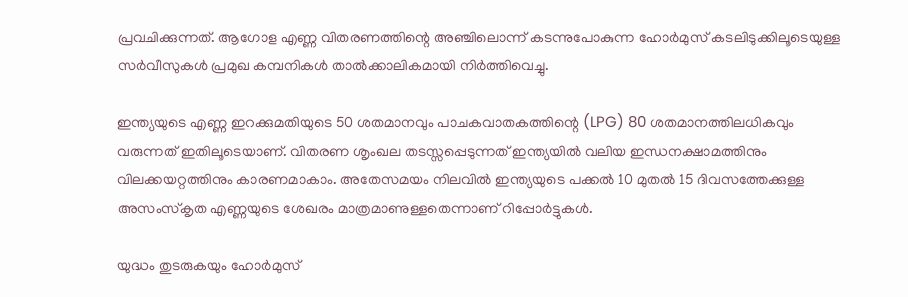പ്രവചിക്കുന്നത്. ആഗോള എണ്ണ വിതരണത്തിന്റെ അഞ്ചിലൊന്ന് കടന്നുപോകുന്ന ഹോര്‍മുസ് കടലിടുക്കിലൂടെയുള്ള സര്‍വീസുകള്‍ പ്രമുഖ കമ്പനികള്‍ താല്‍ക്കാലികമായി നിര്‍ത്തിവെച്ചു.

ഇന്ത്യയുടെ എണ്ണ ഇറക്കുമതിയുടെ 50 ശതമാനവും പാചകവാതകത്തിന്റെ (LPG) 80 ശതമാനത്തിലധികവും വരുന്നത് ഇതിലൂടെയാണ്. വിതരണ ശൃംഖല തടസ്സപ്പെടുന്നത് ഇന്ത്യയില്‍ വലിയ ഇന്ധനക്ഷാമത്തിനും വിലക്കയറ്റത്തിനും കാരണമാകാം. അതേസമയം നിലവില്‍ ഇന്ത്യയുടെ പക്കല്‍ 10 മുതല്‍ 15 ദിവസത്തേക്കുള്ള അസംസ്‌കൃത എണ്ണയുടെ ശേഖരം മാത്രമാണുള്ളതെന്നാണ് റിപ്പോര്‍ട്ടുകള്‍.

യുദ്ധം തുടരുകയും ഹോര്‍മുസ്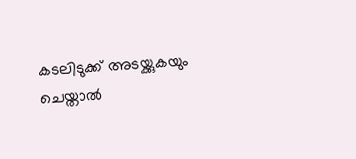കടലിടുക്ക് അടയ്ക്കുകയും ചെയ്താല്‍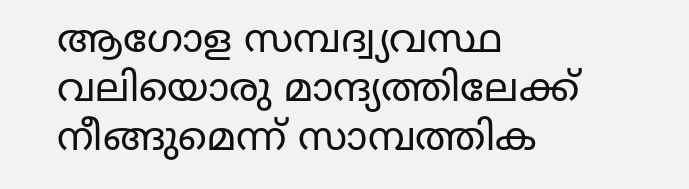ആഗോള സമ്പദ്വ്യവസ്ഥ വലിയൊരു മാന്ദ്യത്തിലേക്ക് നീങ്ങുമെന്ന് സാമ്പത്തിക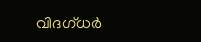വിദഗ്ധര്‍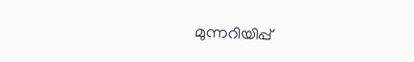മുന്നറിയിപ്പ്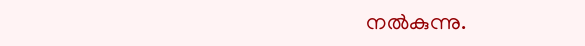നല്‍കുന്നു.